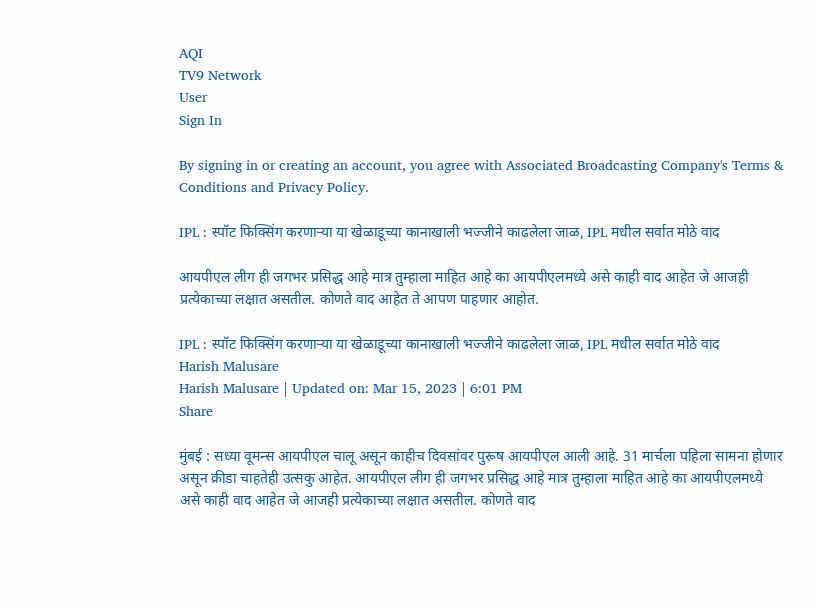AQI
TV9 Network
User
Sign In

By signing in or creating an account, you agree with Associated Broadcasting Company's Terms & Conditions and Privacy Policy.

IPL : स्पॉट फिक्सिंग करणाऱ्या या खेळाडूच्या कानाखाली भज्जीने काढलेला जाळ, IPL मधील सर्वात मोठे वाद

आयपीएल लीग ही जगभर प्रसिद्ध आहे मात्र तुम्हाला माहित आहे का आयपीएलमध्ये असे काही वाद आहेत जे आजही प्रत्येकाच्या लक्षात असतील. कोणते वाद आहेत ते आपण पाहणार आहोत.

IPL : स्पॉट फिक्सिंग करणाऱ्या या खेळाडूच्या कानाखाली भज्जीने काढलेला जाळ, IPL मधील सर्वात मोठे वाद
Harish Malusare
Harish Malusare | Updated on: Mar 15, 2023 | 6:01 PM
Share

मुंबई : सध्या वूमन्स आयपीएल चालू असून काहीच दिवसांवर पुरूष आयपीएल आली आहे. 31 मार्चला पहिला सामना होणार असून क्रीडा चाहतेही उत्सकु आहेत. आयपीएल लीग ही जगभर प्रसिद्ध आहे मात्र तुम्हाला माहित आहे का आयपीएलमध्ये असे काही वाद आहेत जे आजही प्रत्येकाच्या लक्षात असतील. कोणते वाद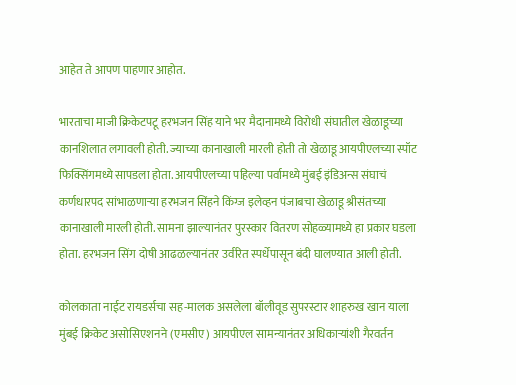आहेत ते आपण पाहणार आहोत.

भारताचा माजी क्रिकेटपटू हरभजन सिंह याने भर मैदानामध्ये विरोधी संघातील खेळाडूच्या कानशिलात लगावली होती. ज्याच्या कानाखाली मारली होती तो खेळाडू आयपीएलच्या स्पॉट फिक्सिंगमध्ये सापडला होता. आयपीएलच्या पहिल्या पर्वामध्ये मुंबई इंडिअन्स संघाचं कर्णधारपद सांभाळणाऱ्या हरभजन सिंहने किंग्ज इलेव्हन पंजाबचा खेळाडू श्रीसंतच्या कानाखाली मारली होती. सामना झाल्यानंतर पुरस्कार वितरण सोहळ्यामध्ये हा प्रकार घडला होता. हरभजन सिंग दोषी आढळल्यानंतर उर्वरित स्पर्धेपासून बंदी घालण्यात आली होती.

कोलकाता नाईट रायडर्सचा सह-मालक असलेला बॉलीवूड सुपरस्टार शाहरुख खान याला मुंबई क्रिकेट असोसिएशनने (एमसीए) आयपीएल सामन्यानंतर अधिकाऱ्यांशी गैरवर्तन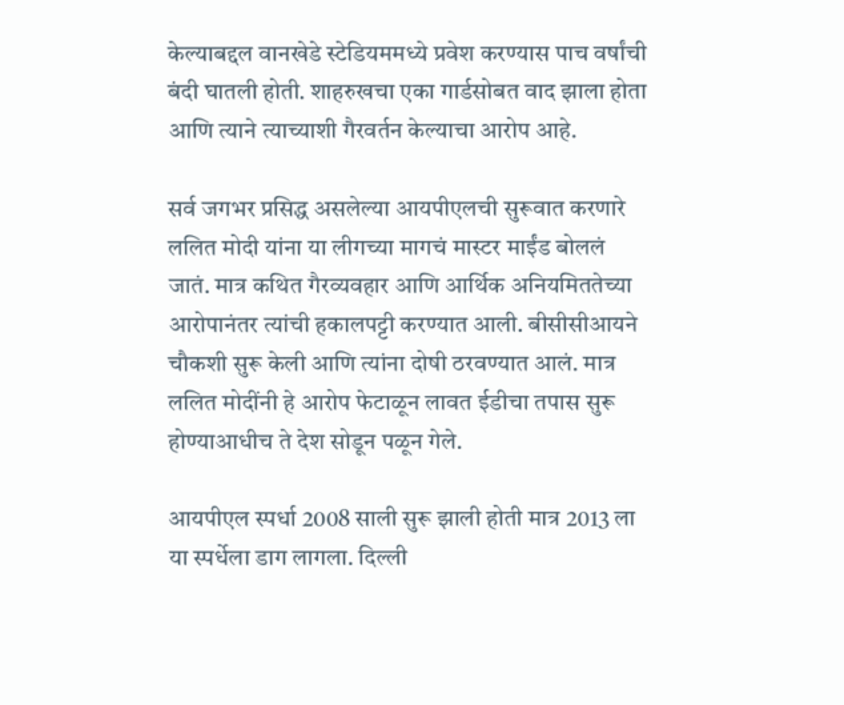केल्याबद्दल वानखेडे स्टेडियममध्ये प्रवेश करण्यास पाच वर्षांची बंदी घातली होती. शाहरुखचा एका गार्डसोबत वाद झाला होता आणि त्याने त्याच्याशी गैरवर्तन केल्याचा आरोप आहे.

सर्व जगभर प्रसिद्ध असलेल्या आयपीएलची सुरूवात करणारे ललित मोदी यांना या लीगच्या मागचं मास्टर माईंड बोललं जातं. मात्र कथित गैरव्यवहार आणि आर्थिक अनियमिततेच्या आरोपानंतर त्यांची हकालपट्टी करण्यात आली. बीसीसीआयने चौकशी सुरू केली आणि त्यांना दोषी ठरवण्यात आलं. मात्र ललित मोदींनी हे आरोप फेटाळून लावत ईडीचा तपास सुरू होण्याआधीच ते देश सोडून पळून गेले.

आयपीएल स्पर्धा 2008 साली सुरू झाली होती मात्र 2013 ला या स्पर्धेला डाग लागला. दिल्ली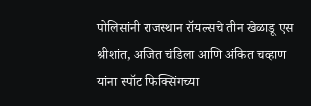पोलिसांनी राजस्थान रॉयल्सचे तीन खेळाडू एस श्रीशांत, अजित चंडिला आणि अंकित चव्हाण यांना स्पॉट फिक्सिंगच्या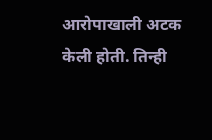आरोपाखाली अटक केली होती. तिन्ही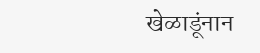खेळाडूंनान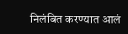निलंबित करण्यात आलं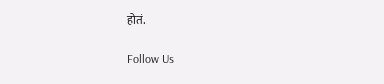होतं.

Follow Us